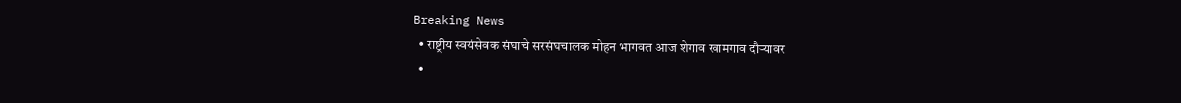Breaking News
  • राष्ट्रीय स्वयंसेवक संघाचे सरसंघचालक मोहन भागवत आज शेगाव खामगाव दौऱ्यावर
  •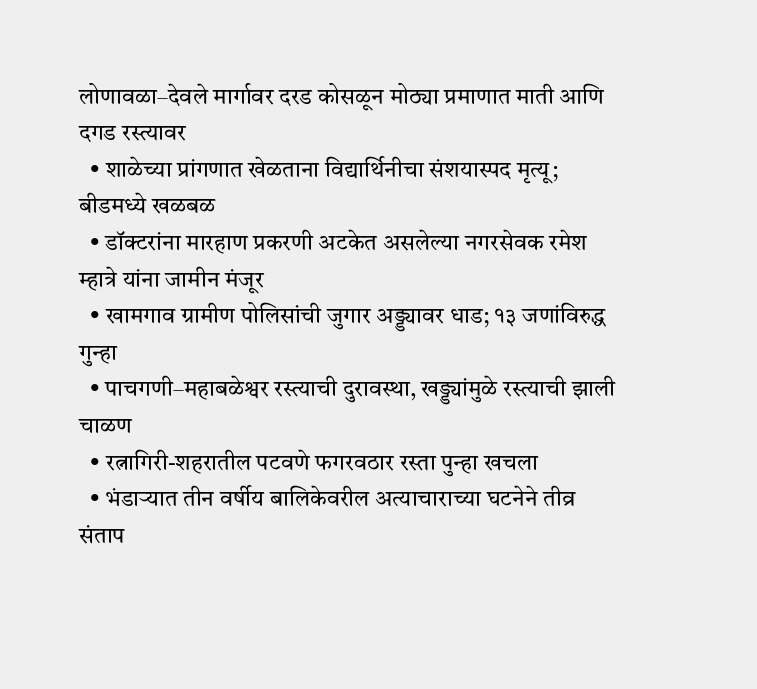लोणावळा–देवले मार्गावर दरड कोसळून मोठ्या प्रमाणात माती आणि दगड रस्त्यावर
  • शाळेच्या प्रांगणात खेळताना विद्यार्थिनीचा संशयास्पद मृत्यू; बीडमध्ये खळबळ
  • डॉक्टरांना मारहाण प्रकरणी अटकेत असलेल्या नगरसेवक रमेश म्हात्रे यांना जामीन मंजूर
  • खामगाव ग्रामीण पोलिसांची जुगार अड्ड्यावर धाड; १३ जणांविरुद्ध गुन्हा
  • पाचगणी–महाबळेश्वर रस्त्याची दुरावस्था, खड्ड्यांमुळे रस्त्याची झाली चाळण
  • रत्नागिरी-शहरातील पटवणे फगरवठार रस्ता पुन्हा खचला
  • भंडाऱ्यात तीन वर्षीय बालिकेवरील अत्याचाराच्या घटनेने तीव्र संताप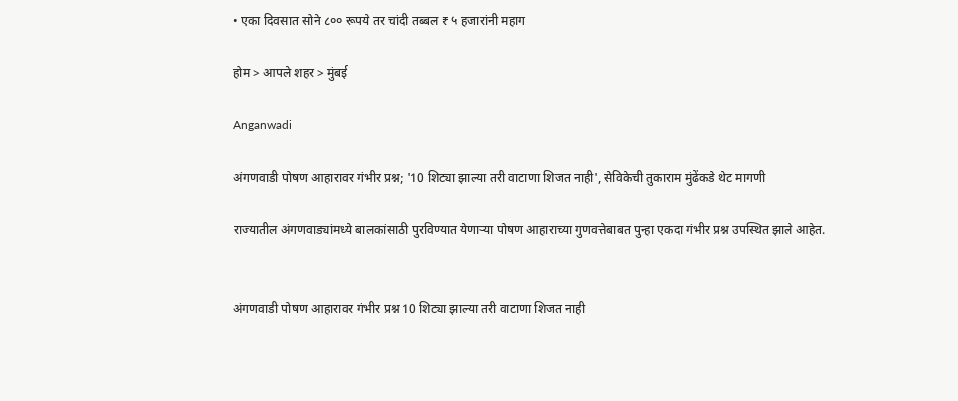• एका दिवसात सोने ८०० रूपये तर चांदी तब्बल ₹ ५ हजारांनी महाग

होम > आपले शहर > मुंबई

Anganwadi

अंगणवाडी पोषण आहारावर गंभीर प्रश्न; '10 शिट्या झाल्या तरी वाटाणा शिजत नाही', सेविकेची तुकाराम मुंढेंकडे थेट मागणी

राज्यातील अंगणवाड्यांमध्ये बालकांसाठी पुरविण्यात येणाऱ्या पोषण आहाराच्या गुणवत्तेबाबत पुन्हा एकदा गंभीर प्रश्न उपस्थित झाले आहेत.


अंगणवाडी पोषण आहारावर गंभीर प्रश्न 10 शिट्या झाल्या तरी वाटाणा शिजत नाही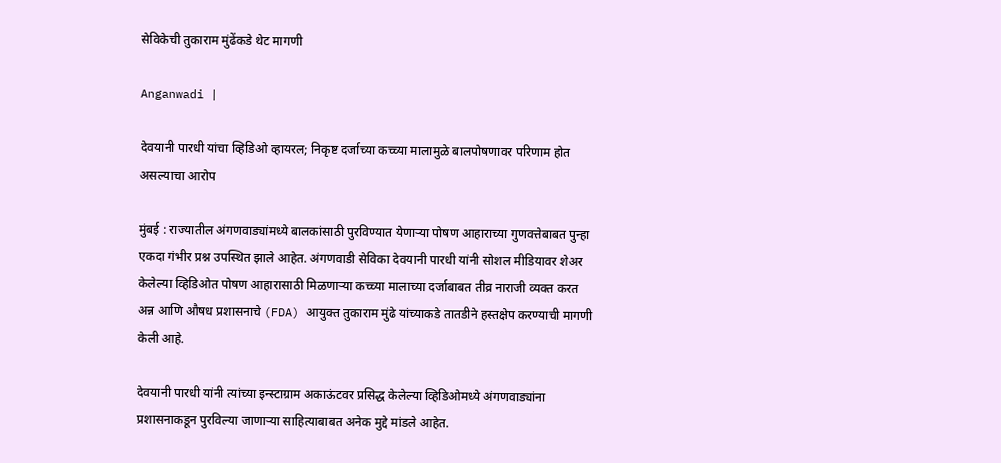सेविकेची तुकाराम मुंढेंकडे थेट मागणी

Anganwadi |

देवयानी पारधी यांचा व्हिडिओ व्हायरल; निकृष्ट दर्जाच्या कच्च्या मालामुळे बालपोषणावर परिणाम होत असल्याचा आरोप

मुंबई : राज्यातील अंगणवाड्यांमध्ये बालकांसाठी पुरविण्यात येणाऱ्या पोषण आहाराच्या गुणवत्तेबाबत पुन्हा एकदा गंभीर प्रश्न उपस्थित झाले आहेत. अंगणवाडी सेविका देवयानी पारधी यांनी सोशल मीडियावर शेअर केलेल्या व्हिडिओत पोषण आहारासाठी मिळणाऱ्या कच्च्या मालाच्या दर्जाबाबत तीव्र नाराजी व्यक्त करत अन्न आणि औषध प्रशासनाचे (FDA) आयुक्त तुकाराम मुंढे यांच्याकडे तातडीने हस्तक्षेप करण्याची मागणी केली आहे.

देवयानी पारधी यांनी त्यांच्या इन्स्टाग्राम अकाऊंटवर प्रसिद्ध केलेल्या व्हिडिओमध्ये अंगणवाड्यांना प्रशासनाकडून पुरविल्या जाणाऱ्या साहित्याबाबत अनेक मुद्दे मांडले आहेत.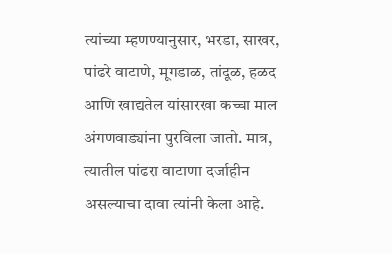त्यांच्या म्हणण्यानुसार, भरडा, साखर, पांढरे वाटाणे, मूगडाळ, तांदूळ, हळद आणि खाद्यतेल यांसारखा कच्चा माल अंगणवाड्यांना पुरविला जातो. मात्र, त्यातील पांढरा वाटाणा दर्जाहीन असल्याचा दावा त्यांनी केला आहे.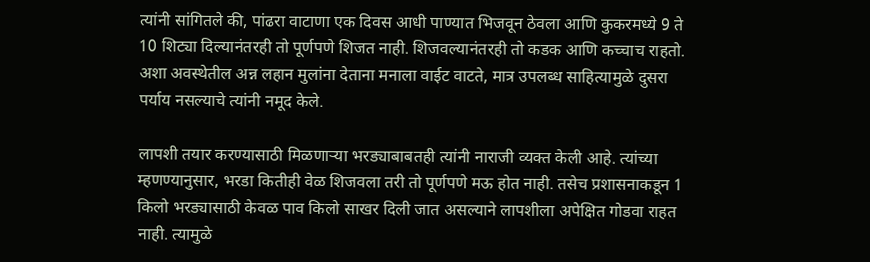त्यांनी सांगितले की, पांढरा वाटाणा एक दिवस आधी पाण्यात भिजवून ठेवला आणि कुकरमध्ये 9 ते 10 शिट्या दिल्यानंतरही तो पूर्णपणे शिजत नाही. शिजवल्यानंतरही तो कडक आणि कच्चाच राहतो. अशा अवस्थेतील अन्न लहान मुलांना देताना मनाला वाईट वाटते, मात्र उपलब्ध साहित्यामुळे दुसरा पर्याय नसल्याचे त्यांनी नमूद केले.

लापशी तयार करण्यासाठी मिळणाऱ्या भरड्याबाबतही त्यांनी नाराजी व्यक्त केली आहे. त्यांच्या म्हणण्यानुसार, भरडा कितीही वेळ शिजवला तरी तो पूर्णपणे मऊ होत नाही. तसेच प्रशासनाकडून 1 किलो भरड्यासाठी केवळ पाव किलो साखर दिली जात असल्याने लापशीला अपेक्षित गोडवा राहत नाही. त्यामुळे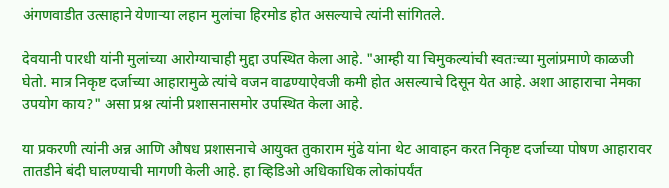अंगणवाडीत उत्साहाने येणाऱ्या लहान मुलांचा हिरमोड होत असल्याचे त्यांनी सांगितले.

देवयानी पारधी यांनी मुलांच्या आरोग्याचाही मुद्दा उपस्थित केला आहे. "आम्ही या चिमुकल्यांची स्वतःच्या मुलांप्रमाणे काळजी घेतो. मात्र निकृष्ट दर्जाच्या आहारामुळे त्यांचे वजन वाढण्याऐवजी कमी होत असल्याचे दिसून येत आहे. अशा आहाराचा नेमका उपयोग काय?" असा प्रश्न त्यांनी प्रशासनासमोर उपस्थित केला आहे.

या प्रकरणी त्यांनी अन्न आणि औषध प्रशासनाचे आयुक्त तुकाराम मुंढे यांना थेट आवाहन करत निकृष्ट दर्जाच्या पोषण आहारावर तातडीने बंदी घालण्याची मागणी केली आहे. हा व्हिडिओ अधिकाधिक लोकांपर्यंत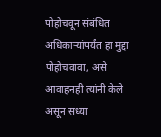पोहोचवून संबंधित अधिकाऱ्यांपर्यंत हा मुद्दा पोहोचवावा, असे आवाहनही त्यांनी केले असून सध्या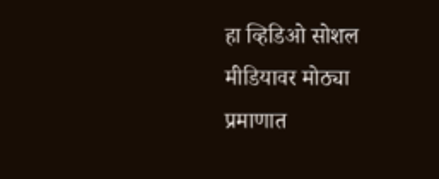हा व्हिडिओ सोशल मीडियावर मोठ्या प्रमाणात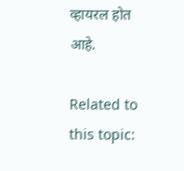व्हायरल होत आहे.

Related to this topic: